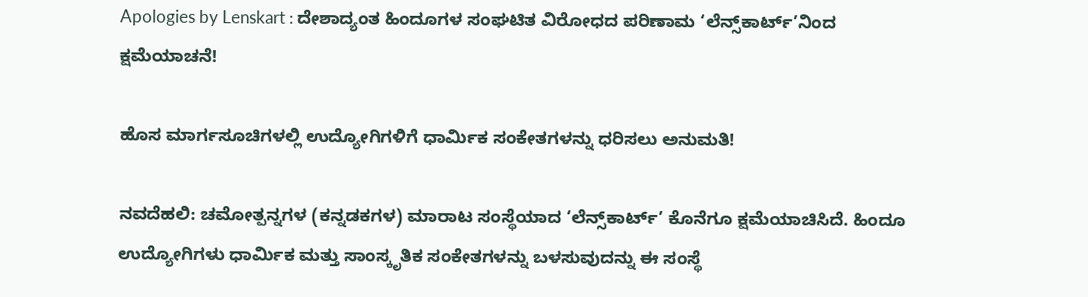Apologies by Lenskart : ದೇಶಾದ್ಯಂತ ಹಿಂದೂಗಳ ಸಂಘಟಿತ ವಿರೋಧದ ಪರಿಣಾಮ ‘ಲೆನ್ಸ್‌ಕಾರ್ಟ್’ನಿಂದ ಕ್ಷಮೆಯಾಚನೆ!

ಹೊಸ ಮಾರ್ಗಸೂಚಿಗಳಲ್ಲಿ ಉದ್ಯೋಗಿಗಳಿಗೆ ಧಾರ್ಮಿಕ ಸಂಕೇತಗಳನ್ನು ಧರಿಸಲು ಅನುಮತಿ!

ನವದೆಹಲಿ: ಚಮೋತ್ಪನ್ನಗಳ (ಕನ್ನಡಕಗಳ) ಮಾರಾಟ ಸಂಸ್ಥೆಯಾದ ‘ಲೆನ್ಸ್‌ಕಾರ್ಟ್’ ಕೊನೆಗೂ ಕ್ಷಮೆಯಾಚಿಸಿದೆ. ಹಿಂದೂ ಉದ್ಯೋಗಿಗಳು ಧಾರ್ಮಿಕ ಮತ್ತು ಸಾಂಸ್ಕೃತಿಕ ಸಂಕೇತಗಳನ್ನು ಬಳಸುವುದನ್ನು ಈ ಸಂಸ್ಥೆ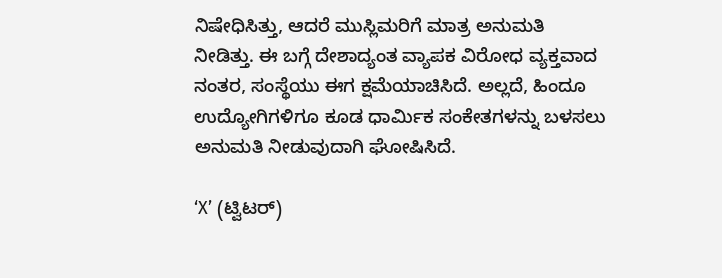ನಿಷೇಧಿಸಿತ್ತು, ಆದರೆ ಮುಸ್ಲಿಮರಿಗೆ ಮಾತ್ರ ಅನುಮತಿ ನೀಡಿತ್ತು. ಈ ಬಗ್ಗೆ ದೇಶಾದ್ಯಂತ ವ್ಯಾಪಕ ವಿರೋಧ ವ್ಯಕ್ತವಾದ ನಂತರ, ಸಂಸ್ಥೆಯು ಈಗ ಕ್ಷಮೆಯಾಚಿಸಿದೆ. ಅಲ್ಲದೆ, ಹಿಂದೂ ಉದ್ಯೋಗಿಗಳಿಗೂ ಕೂಡ ಧಾರ್ಮಿಕ ಸಂಕೇತಗಳನ್ನು ಬಳಸಲು ಅನುಮತಿ ನೀಡುವುದಾಗಿ ಘೋಷಿಸಿದೆ.

‘X’ (ಟ್ವಿಟರ್)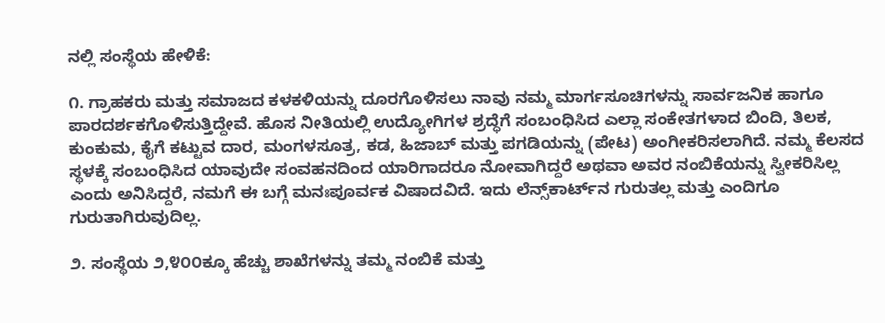ನಲ್ಲಿ ಸಂಸ್ಥೆಯ ಹೇಳಿಕೆ:

೧. ಗ್ರಾಹಕರು ಮತ್ತು ಸಮಾಜದ ಕಳಕಳಿಯನ್ನು ದೂರಗೊಳಿಸಲು ನಾವು ನಮ್ಮ ಮಾರ್ಗಸೂಚಿಗಳನ್ನು ಸಾರ್ವಜನಿಕ ಹಾಗೂ ಪಾರದರ್ಶಕಗೊಳಿಸುತ್ತಿದ್ದೇವೆ. ಹೊಸ ನೀತಿಯಲ್ಲಿ ಉದ್ಯೋಗಿಗಳ ಶ್ರದ್ಧೆಗೆ ಸಂಬಂಧಿಸಿದ ಎಲ್ಲಾ ಸಂಕೇತಗಳಾದ ಬಿಂದಿ, ತಿಲಕ, ಕುಂಕುಮ, ಕೈಗೆ ಕಟ್ಟುವ ದಾರ, ಮಂಗಳಸೂತ್ರ, ಕಡ, ಹಿಜಾಬ್ ಮತ್ತು ಪಗಡಿಯನ್ನು (ಪೇಟ) ಅಂಗೀಕರಿಸಲಾಗಿದೆ. ನಮ್ಮ ಕೆಲಸದ ಸ್ಥಳಕ್ಕೆ ಸಂಬಂಧಿಸಿದ ಯಾವುದೇ ಸಂವಹನದಿಂದ ಯಾರಿಗಾದರೂ ನೋವಾಗಿದ್ದರೆ ಅಥವಾ ಅವರ ನಂಬಿಕೆಯನ್ನು ಸ್ವೀಕರಿಸಿಲ್ಲ ಎಂದು ಅನಿಸಿದ್ದರೆ, ನಮಗೆ ಈ ಬಗ್ಗೆ ಮನಃಪೂರ್ವಕ ವಿಷಾದವಿದೆ. ಇದು ಲೆನ್ಸ್‌ಕಾರ್ಟ್‌ನ ಗುರುತಲ್ಲ ಮತ್ತು ಎಂದಿಗೂ ಗುರುತಾಗಿರುವುದಿಲ್ಲ.

೨. ಸಂಸ್ಥೆಯ ೨,೪೦೦ಕ್ಕೂ ಹೆಚ್ಚು ಶಾಖೆಗಳನ್ನು ತಮ್ಮ ನಂಬಿಕೆ ಮತ್ತು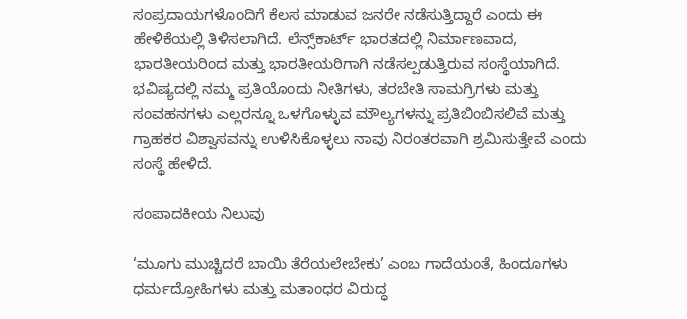ಸಂಪ್ರದಾಯಗಳೊಂದಿಗೆ ಕೆಲಸ ಮಾಡುವ ಜನರೇ ನಡೆಸುತ್ತಿದ್ದಾರೆ ಎಂದು ಈ ಹೇಳಿಕೆಯಲ್ಲಿ ತಿಳಿಸಲಾಗಿದೆ. ಲೆನ್ಸ್‌ಕಾರ್ಟ್ ಭಾರತದಲ್ಲಿ ನಿರ್ಮಾಣವಾದ, ಭಾರತೀಯರಿಂದ ಮತ್ತು ಭಾರತೀಯರಿಗಾಗಿ ನಡೆಸಲ್ಪಡುತ್ತಿರುವ ಸಂಸ್ಥೆಯಾಗಿದೆ. ಭವಿಷ್ಯದಲ್ಲಿ ನಮ್ಮ ಪ್ರತಿಯೊಂದು ನೀತಿಗಳು, ತರಬೇತಿ ಸಾಮಗ್ರಿಗಳು ಮತ್ತು ಸಂವಹನಗಳು ಎಲ್ಲರನ್ನೂ ಒಳಗೊಳ್ಳುವ ಮೌಲ್ಯಗಳನ್ನು ಪ್ರತಿಬಿಂಬಿಸಲಿವೆ ಮತ್ತು ಗ್ರಾಹಕರ ವಿಶ್ವಾಸವನ್ನು ಉಳಿಸಿಕೊಳ್ಳಲು ನಾವು ನಿರಂತರವಾಗಿ ಶ್ರಮಿಸುತ್ತೇವೆ ಎಂದು ಸಂಸ್ಥೆ ಹೇಳಿದೆ.

ಸಂಪಾದಕೀಯ ನಿಲುವು

‘ಮೂಗು ಮುಚ್ಚಿದರೆ ಬಾಯಿ ತೆರೆಯಲೇಬೇಕು’ ಎಂಬ ಗಾದೆಯಂತೆ, ಹಿಂದೂಗಳು ಧರ್ಮದ್ರೋಹಿಗಳು ಮತ್ತು ಮತಾಂಧರ ವಿರುದ್ಧ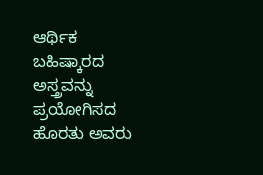ಆರ್ಥಿಕ ಬಹಿಷ್ಕಾರದ ಅಸ್ತ್ರವನ್ನು ಪ್ರಯೋಗಿಸದ ಹೊರತು ಅವರು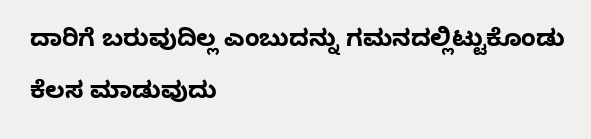ದಾರಿಗೆ ಬರುವುದಿಲ್ಲ ಎಂಬುದನ್ನು ಗಮನದಲ್ಲಿಟ್ಟುಕೊಂಡು ಕೆಲಸ ಮಾಡುವುದು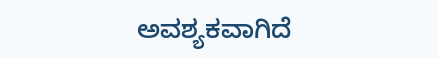ಅವಶ್ಯಕವಾಗಿದೆ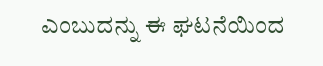ಎಂಬುದನ್ನು ಈ ಘಟನೆಯಿಂದ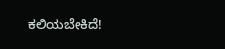ಕಲಿಯಬೇಕಿದೆ!